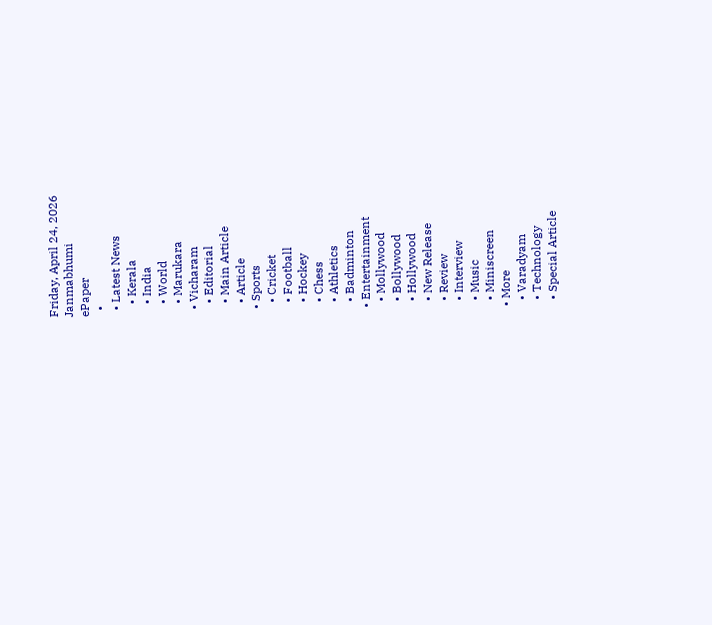Friday, April 24, 2026
Janmabhumi
ePaper
  •
  • Latest News
    • Kerala
    • India
    • World
    • Marukara
  • Vicharam
    • Editorial
    • Main Article
    • Article
  • Sports
    • Cricket
    • Football
    • Hockey
    • Chess
    • Athletics
    • Badminton
  • Entertainment
    • Mollywood
    • Bollywood
    • Hollywood
    • New Release
    • Review
    • Interview
    • Music
    • Miniscreen
  • More
    • Varadyam
    • Technology
    • Special Article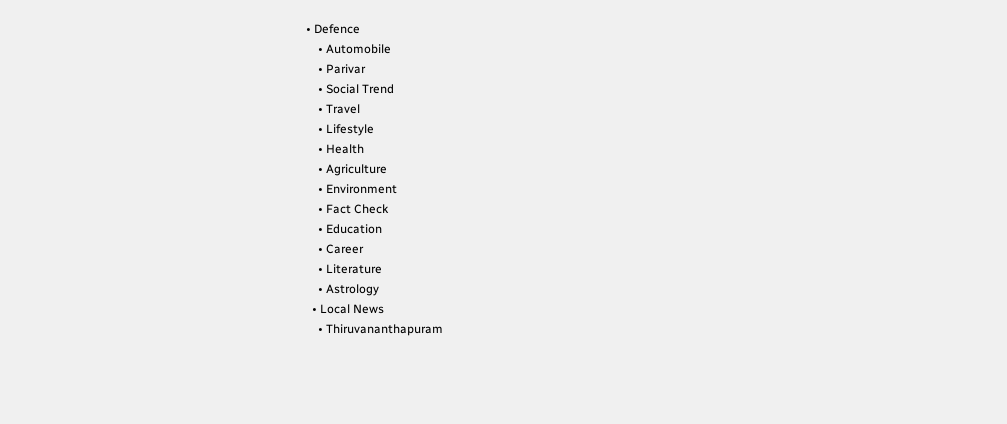• Defence
    • Automobile
    • Parivar
    • Social Trend
    • Travel
    • Lifestyle
    • Health
    • Agriculture
    • Environment
    • Fact Check
    • Education
    • Career
    • Literature
    • Astrology
  • Local News
    • Thiruvananthapuram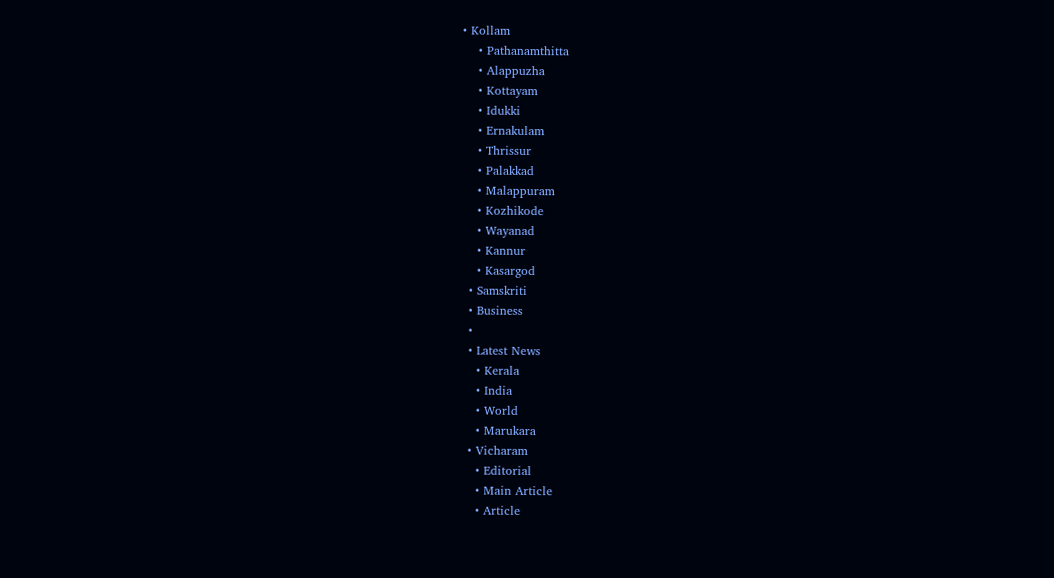• Kollam
    • Pathanamthitta
    • Alappuzha
    • Kottayam
    • Idukki
    • Ernakulam
    • Thrissur
    • Palakkad
    • Malappuram
    • Kozhikode
    • Wayanad
    • Kannur
    • Kasargod
  • Samskriti
  • Business
  •
  • Latest News
    • Kerala
    • India
    • World
    • Marukara
  • Vicharam
    • Editorial
    • Main Article
    • Article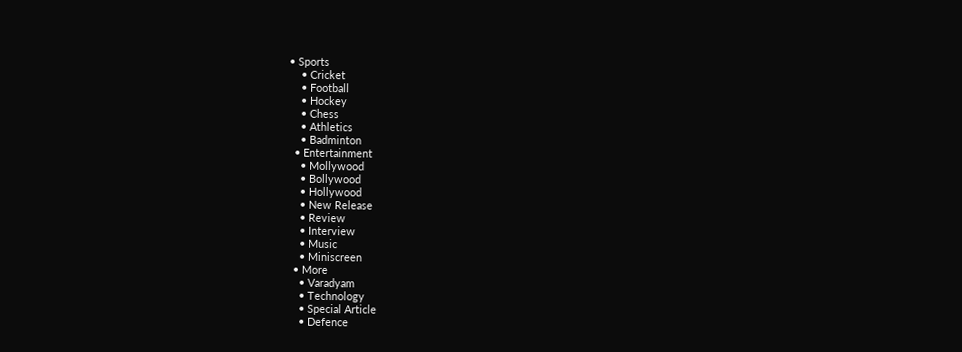• Sports
    • Cricket
    • Football
    • Hockey
    • Chess
    • Athletics
    • Badminton
  • Entertainment
    • Mollywood
    • Bollywood
    • Hollywood
    • New Release
    • Review
    • Interview
    • Music
    • Miniscreen
  • More
    • Varadyam
    • Technology
    • Special Article
    • Defence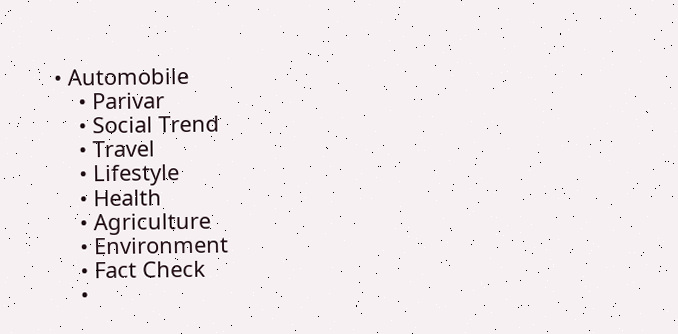• Automobile
    • Parivar
    • Social Trend
    • Travel
    • Lifestyle
    • Health
    • Agriculture
    • Environment
    • Fact Check
    •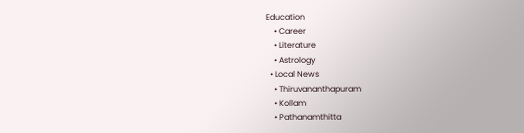Education
    • Career
    • Literature
    • Astrology
  • Local News
    • Thiruvananthapuram
    • Kollam
    • Pathanamthitta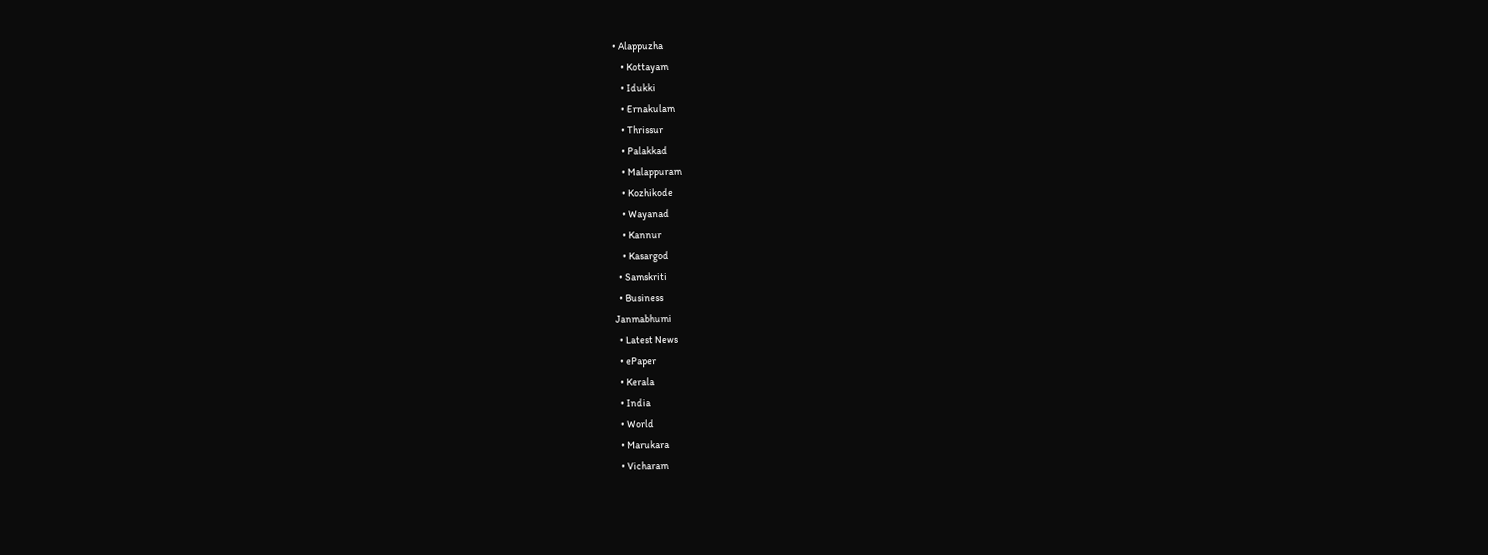• Alappuzha
    • Kottayam
    • Idukki
    • Ernakulam
    • Thrissur
    • Palakkad
    • Malappuram
    • Kozhikode
    • Wayanad
    • Kannur
    • Kasargod
  • Samskriti
  • Business
Janmabhumi
  • Latest News
  • ePaper
  • Kerala
  • India
  • World
  • Marukara
  • Vicharam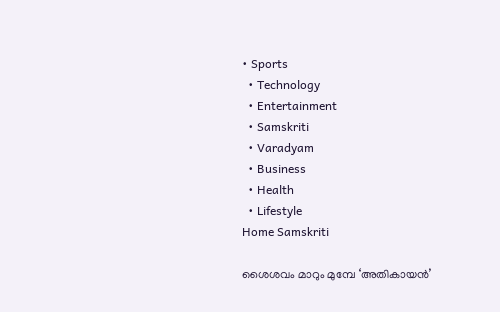• Sports
  • Technology
  • Entertainment
  • Samskriti
  • Varadyam
  • Business
  • Health
  • Lifestyle
Home Samskriti

ശൈശവം മാറും മുമ്പേ ‘അതികായന്‍’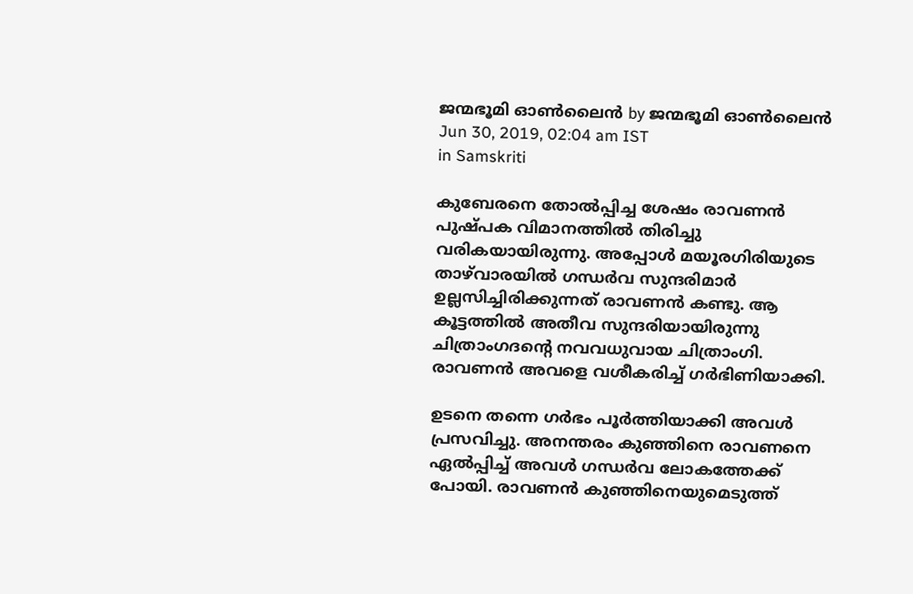ജന്മഭൂമി ഓണ്‍ലൈന്‍ by ജന്മഭൂമി ഓണ്‍ലൈന്‍
Jun 30, 2019, 02:04 am IST
in Samskriti

കുബേരനെ തോല്‍പ്പിച്ച ശേഷം രാവണന്‍ പുഷ്പക വിമാനത്തില്‍ തിരിച്ചു വരികയായിരുന്നു. അപ്പോള്‍ മയൂരഗിരിയുടെ താഴ്‌വാരയില്‍ ഗന്ധര്‍വ സുന്ദരിമാര്‍ ഉല്ലസിച്ചിരിക്കുന്നത് രാവണന്‍ കണ്ടു. ആ കൂട്ടത്തില്‍ അതീവ സുന്ദരിയായിരുന്നു ചിത്രാംഗദന്റെ നവവധുവായ ചിത്രാംഗി. രാവണന്‍ അവളെ വശീകരിച്ച് ഗര്‍ഭിണിയാക്കി.

ഉടനെ തന്നെ ഗര്‍ഭം പൂര്‍ത്തിയാക്കി അവള്‍ പ്രസവിച്ചു. അനന്തരം കുഞ്ഞിനെ രാവണനെ ഏല്‍പ്പിച്ച് അവള്‍ ഗന്ധര്‍വ ലോകത്തേക്ക് പോയി. രാവണന്‍ കുഞ്ഞിനെയുമെടുത്ത്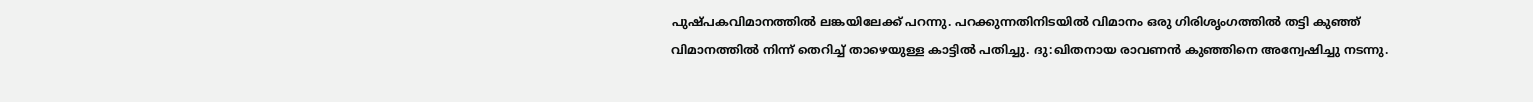പുഷ്പകവിമാനത്തില്‍ ലങ്കയിലേക്ക് പറന്നു. പറക്കുന്നതിനിടയില്‍ വിമാനം ഒരു ഗിരിശൃംഗത്തില്‍ തട്ടി കുഞ്ഞ് വിമാനത്തില്‍ നിന്ന് തെറിച്ച് താഴെയുള്ള കാട്ടില്‍ പതിച്ചു. ദു:ഖിതനായ രാവണന്‍ കുഞ്ഞിനെ അന്വേഷിച്ചു നടന്നു.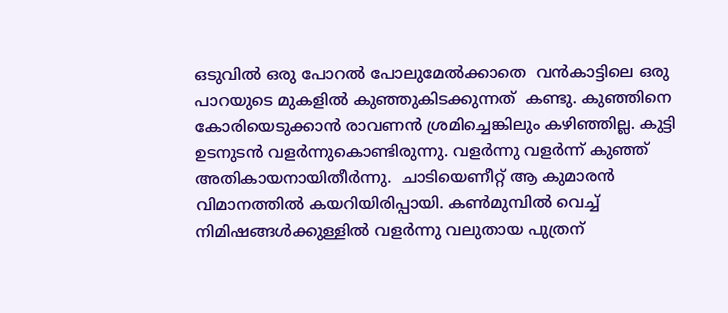ഒടുവില്‍ ഒരു പോറല്‍ പോലുമേല്‍ക്കാതെ  വന്‍കാട്ടിലെ ഒരു പാറയുടെ മുകളില്‍ കുഞ്ഞുകിടക്കുന്നത്  കണ്ടു. കുഞ്ഞിനെ കോരിയെടുക്കാന്‍ രാവണന്‍ ശ്രമിച്ചെങ്കിലും കഴിഞ്ഞില്ല. കുട്ടി ഉടനുടന്‍ വളര്‍ന്നുകൊണ്ടിരുന്നു. വളര്‍ന്നു വളര്‍ന്ന് കുഞ്ഞ് അതികായനായിതീര്‍ന്നു.  ചാടിയെണീറ്റ് ആ കുമാരന്‍ വിമാനത്തില്‍ കയറിയിരിപ്പായി. കണ്‍മുമ്പില്‍ വെച്ച് നിമിഷങ്ങള്‍ക്കുള്ളില്‍ വളര്‍ന്നു വലുതായ പുത്രന്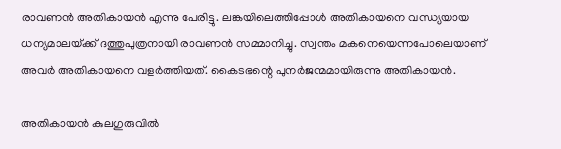രാവണന്‍ അതികായന്‍ എന്നു പേരിട്ടു. ലങ്കയിലെത്തിപ്പോള്‍ അതികായനെ വന്ധ്യയായ ധന്യമാലയ്‌ക്ക് ദത്തുപുത്രനായി രാവണന്‍ സമ്മാനിച്ചു. സ്വന്തം മകനെയെന്നപോലെയാണ് അവര്‍ അതികായനെ വളര്‍ത്തിയത്. കൈടഭന്റെ പുനര്‍ജന്മമായിരുന്നു അതികായന്‍.

അതികായന്‍ കുലഗുരുവില്‍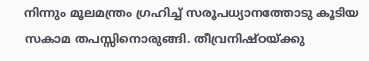നിന്നും മൂലമന്ത്രം ഗ്രഹിച്ച് സരൂപധ്യാനത്തോടു കൂടിയ സകാമ തപസ്സിനൊരുങ്ങി. തീവ്രനിഷ്ഠയ്‌ക്കു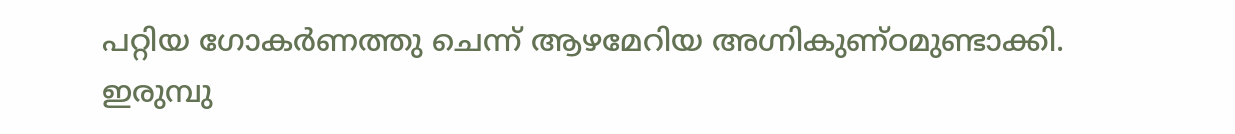പറ്റിയ ഗോകര്‍ണത്തു ചെന്ന് ആഴമേറിയ അഗ്നികുണ്ഠമുണ്ടാക്കി. ഇരുമ്പു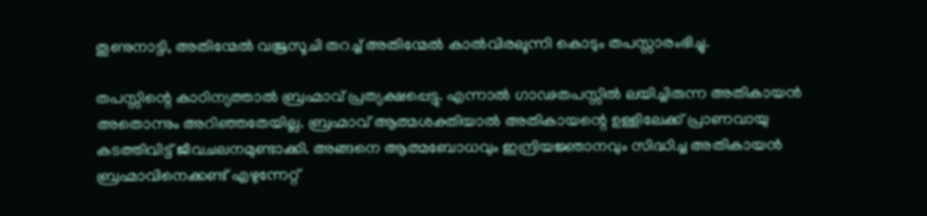തൂണുനാട്ടി, അതിന്മേല്‍ വജ്രസൂചി തറച്ച് അതിന്മേല്‍ കാല്‍വിരലൂന്നി കൊടും തപസ്സാരംഭിച്ചു.

തപസ്സിന്റെ കാഠിന്യത്താല്‍ ബ്രഹ്മാവ് പ്രത്യക്ഷപ്പെട്ടു. എന്നാല്‍ ഗാഢതപസ്സില്‍ ലയിച്ചിരുന്ന അതികായന്‍ അതൊന്നും അറിഞ്ഞതേയില്ല. ബ്രഹ്മാവ് ആത്മശക്തിയാല്‍ അതികായന്റെ ഉള്ളിലേക്ക് പ്രാണവായു കടത്തിവിട്ട് ജീവചലനമുണ്ടാക്കി. അങ്ങനെ ആത്മബോധവും ഇന്ദ്രിയജ്ഞാനവും സിദ്ധിച്ച അതികായന്‍ ബ്രഹ്മാവിനെക്കണ്ട് എഴുന്നേറ്റ്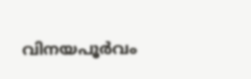വിനയപൂര്‍വം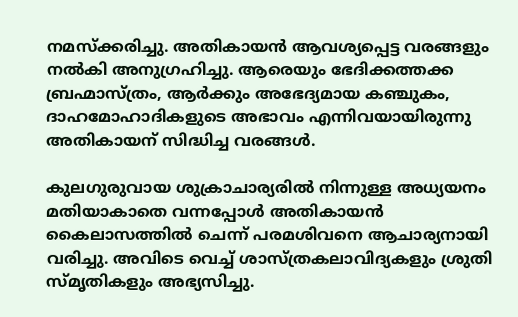നമസ്‌ക്കരിച്ചു. അതികായന്‍ ആവശ്യപ്പെട്ട വരങ്ങളും നല്‍കി അനുഗ്രഹിച്ചു. ആരെയും ഭേദിക്കത്തക്ക ബ്രഹ്മാസ്ത്രം, ആര്‍ക്കും അഭേദ്യമായ കഞ്ചുകം, ദാഹമോഹാദികളുടെ അഭാവം എന്നിവയായിരുന്നു അതികായന് സിദ്ധിച്ച വരങ്ങള്‍.

കുലഗുരുവായ ശുക്രാചാര്യരില്‍ നിന്നുള്ള അധ്യയനം മതിയാകാതെ വന്നപ്പോള്‍ അതികായന്‍ കൈലാസത്തില്‍ ചെന്ന് പരമശിവനെ ആചാര്യനായി വരിച്ചു. അവിടെ വെച്ച് ശാസ്ത്രകലാവിദ്യകളും ശ്രുതി സ്മൃതികളും അഭ്യസിച്ചു.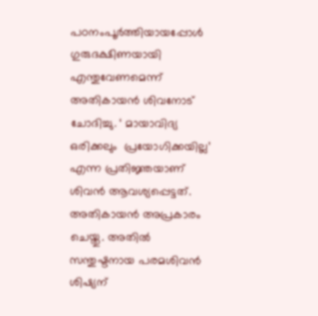പഠനംപൂര്‍ത്തിയായപ്പോള്‍ ഗുരുദക്ഷിണയായി എന്തുവേണമെന്ന് അതികായന്‍ ശിവനോട് ചോദിച്ചു. ‘ മായാവിദ്യ ഒരിക്കലും  പ്രയോഗിക്കയില്ല’  എന്ന പ്രതിജ്ഞയാണ് ശിവന്‍ ആവശ്യപ്പെട്ടത്. അതികായന്‍ അപ്രകാരം ചെയ്തു. അതില്‍ സന്തുഷ്ടനായ പരമശിവന്‍ ശിഷ്യന്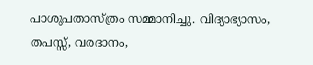പാശുപതാസ്ത്രം സമ്മാനിച്ചു. വിദ്യാഭ്യാസം, തപസ്സ്, വരദാനം,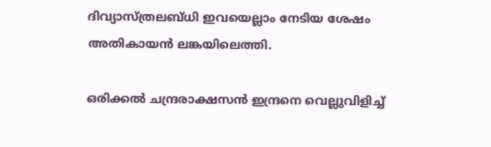ദിവ്യാസ്ത്രലബ്ധി ഇവയെല്ലാം നേടിയ ശേഷം അതികായന്‍ ലങ്കയിലെത്തി.

ഒരിക്കല്‍ ചന്ദ്രരാക്ഷസന്‍ ഇന്ദ്രനെ വെല്ലുവിളിച്ച്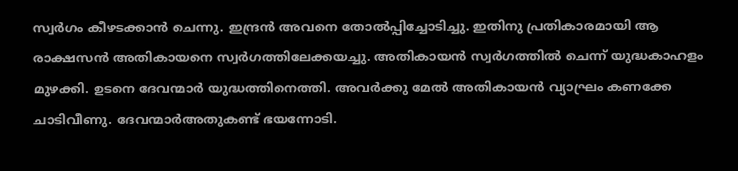സ്വര്‍ഗം കീഴടക്കാന്‍ ചെന്നു. ഇന്ദ്രന്‍ അവനെ തോല്‍പ്പിച്ചോടിച്ചു. ഇതിനു പ്രതികാരമായി ആ രാക്ഷസന്‍ അതികായനെ സ്വര്‍ഗത്തിലേക്കയച്ചു. അതികായന്‍ സ്വര്‍ഗത്തില്‍ ചെന്ന് യുദ്ധകാഹളം മുഴക്കി. ഉടനെ ദേവന്മാര്‍ യുദ്ധത്തിനെത്തി. അവര്‍ക്കു മേല്‍ അതികായന്‍ വ്യാഘ്രം കണക്കേ ചാടിവീണു. ദേവന്മാര്‍അതുകണ്ട് ഭയന്നോടി.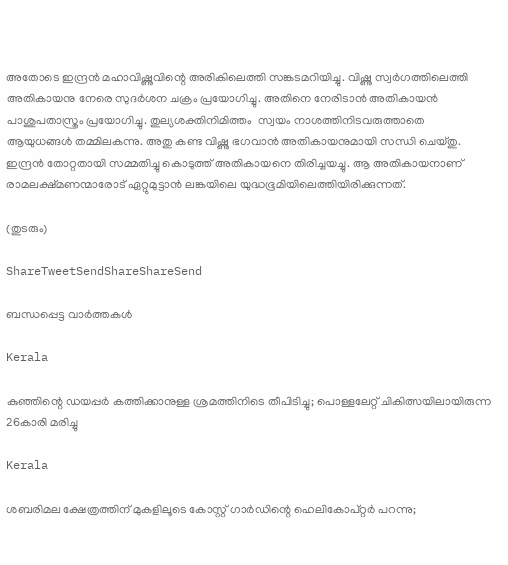അതോടെ ഇന്ദ്രന്‍ മഹാവിഷ്ണുവിന്റെ അരികിലെത്തി സങ്കടമറിയിച്ചു. വിഷ്ണു സ്വര്‍ഗത്തിലെത്തി അതികായനു നേരെ സുദര്‍ശന ചക്രം പ്രയോഗിച്ചു. അതിനെ നേരിടാന്‍ അതികായന്‍ പാശുപതാസ്ത്രം പ്രയോഗിച്ചു. തുല്യശക്തിനിമിത്തം  സ്വയം നാശത്തിനിടവരുത്താതെ ആയുധങ്ങള്‍ തമ്മിലകന്നു. അതു കണ്ട വിഷ്ണു ഭഗവാന്‍ അതികായനുമായി സന്ധി ചെയ്തു. ഇന്ദ്രന്‍ തോറ്റതായി സമ്മതിച്ചു കൊടുത്ത് അതികായനെ തിരിച്ചയച്ചു. ആ അതികായനാണ് രാമലക്ഷ്മണന്മാരോട് ഏറ്റുമുട്ടാന്‍ ലങ്കയിലെ യുദ്ധഭൂമിയിലെത്തിയിരിക്കുന്നത്.

(തുടരും)

ShareTweetSendShareShareSend

ബന്ധപ്പെട്ട വാര്‍ത്തകള്‍

Kerala

കുഞ്ഞിന്റെ ഡയപ്പര്‍ കത്തിക്കാനുള്ള ശ്രമത്തിനിടെ തീപിടിച്ചു; പൊള്ളലേറ്റ് ചികിത്സയിലായിരുന്ന 26കാരി മരിച്ചു

Kerala

ശബരിമല ക്ഷേത്രത്തിന് മുകളിലൂടെ കോസ്റ്റ് ഗാർഡിന്റെ ഹെലികോപ്റ്റർ പറന്നു;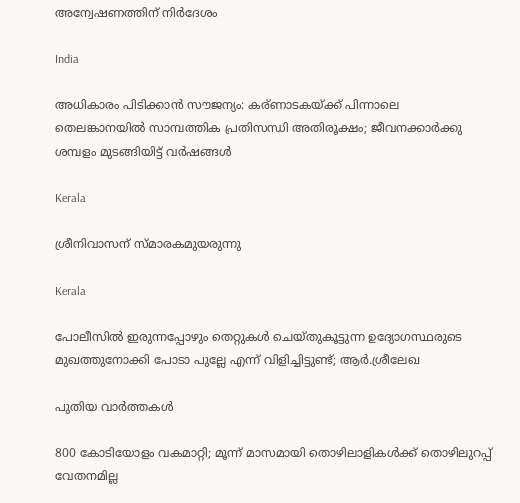അന്വേഷണത്തിന് നിർദേശം

India

അധികാരം പിടിക്കാൻ സൗജന്യം: കര്ണാടകയ്‌ക്ക് പിന്നാലെ തെലങ്കാനയിൽ സാമ്പത്തിക പ്രതിസന്ധി അതിരൂക്ഷം; ജീവനക്കാർക്കു ശമ്പളം മുടങ്ങിയിട്ട് വർഷങ്ങൾ

Kerala

ശ്രീനിവാസന് സ്മാരകമുയരുന്നു

Kerala

പോലീസിൽ ഇരുന്നപ്പോഴും തെറ്റുകൾ ചെയ്തുകൂട്ടുന്ന ഉദ്യോഗസ്ഥരുടെ മുഖത്തുനോക്കി പോടാ പുല്ലേ എന്ന് വിളിച്ചിട്ടുണ്ട്; ആർ.ശ്രീലേഖ

പുതിയ വാര്‍ത്തകള്‍

800 കോടിയോളം വകമാറ്റി; മൂന്ന് മാസമായി തൊഴിലാളികള്‍ക്ക് തൊഴിലുറപ്പ് വേതനമില്ല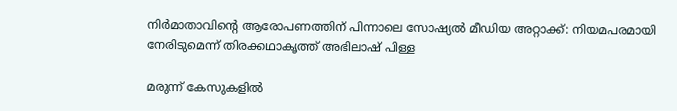നിർമാതാവിന്റെ ആരോപണത്തിന് പിന്നാലെ സോഷ്യൽ മീഡിയ അറ്റാക്ക്: നിയമപരമായി നേരിടുമെന്ന് തിരക്കഥാകൃത്ത് അഭിലാഷ് പിള്ള

മരുന്ന് കേസുകളില്‍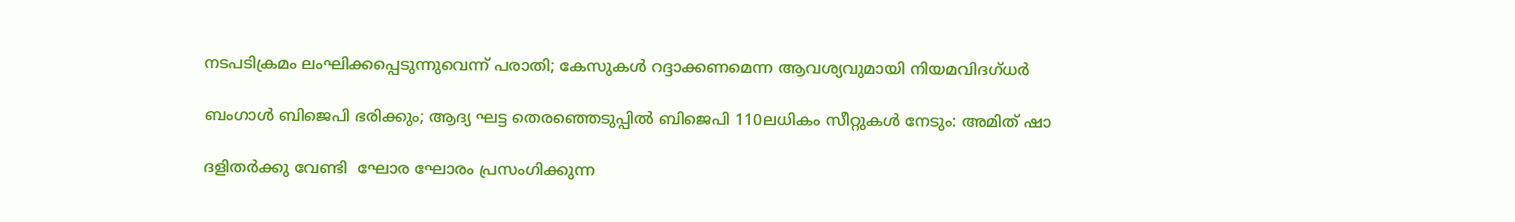നടപടിക്രമം ലംഘിക്കപ്പെടുന്നുവെന്ന് പരാതി; കേസുകള്‍ റദ്ദാക്കണമെന്ന ആവശ്യവുമായി നിയമവിദഗ്ധര്‍

ബംഗാൾ ബിജെപി ഭരിക്കും; ആദ്യ ഘട്ട തെരഞ്ഞെടുപ്പിൽ ബിജെപി 110ലധികം സീറ്റുകൾ നേടും: അമിത് ഷാ

ദളിതർക്കു വേണ്ടി  ഘോര ഘോരം പ്രസംഗിക്കുന്ന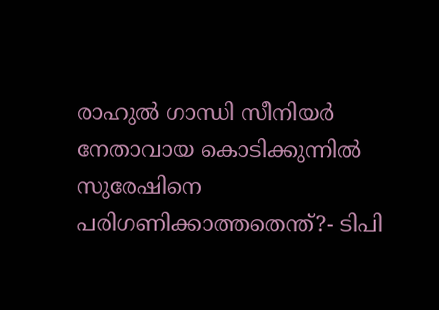രാഹുൽ ഗാന്ധി സീനിയർ നേതാവായ കൊടിക്കുന്നിൽ സുരേഷിനെ പരിഗണിക്കാത്തതെന്ത്?- ടിപി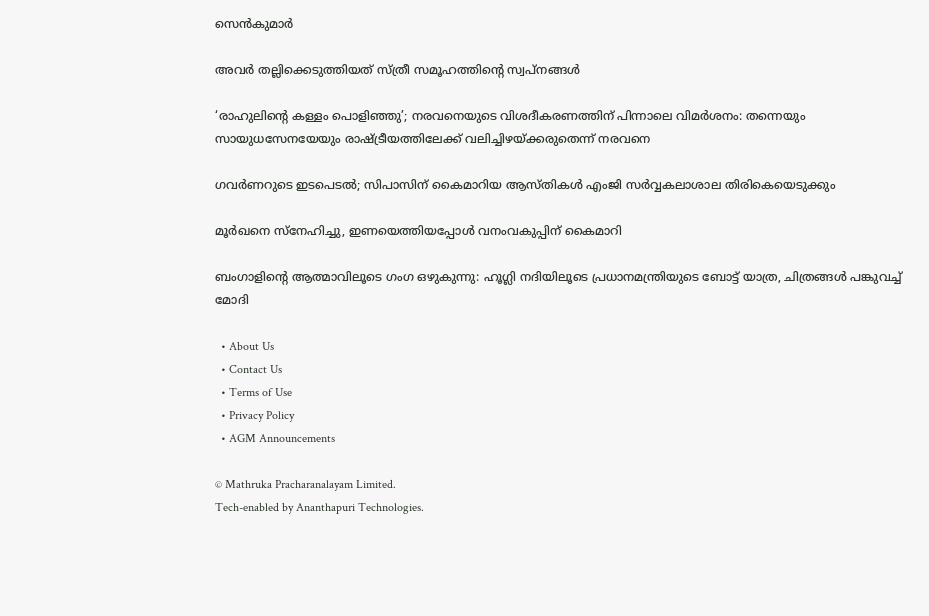സെൻകുമാർ

അവര്‍ തല്ലിക്കെടുത്തിയത് സ്ത്രീ സമൂഹത്തിന്റെ സ്വപ്നങ്ങള്‍

‘രാഹുലിന്റെ കള്ളം പൊളിഞ്ഞു’; നരവനെയുടെ വിശദീകരണത്തിന് പിന്നാലെ വിമർശനം: തന്നെയും സായുധസേനയേയും രാഷ്‌ട്രീയത്തിലേക്ക് വലിച്ചിഴയ്‌ക്കരുതെന്ന് നരവനെ

ഗവര്‍ണറുടെ ഇടപെടൽ; സിപാസിന് കൈമാറിയ ആസ്തികള്‍ എംജി സര്‍വ്വകലാശാല തിരികെയെടുക്കും

മൂര്‍ഖനെ സ്‌നേഹിച്ചു, ഇണയെത്തിയപ്പോള്‍ വനംവകുപ്പിന് കൈമാറി

ബംഗാളിന്റെ ആത്മാവിലൂടെ ഗംഗ ഒഴുകുന്നു: ഹൂഗ്ലി നദിയിലൂടെ പ്രധാനമന്ത്രിയുടെ ബോട്ട് യാത്ര, ചിത്രങ്ങൾ പങ്കുവച്ച് മോദി

  • About Us
  • Contact Us
  • Terms of Use
  • Privacy Policy
  • AGM Announcements

© Mathruka Pracharanalayam Limited.
Tech-enabled by Ananthapuri Technologies.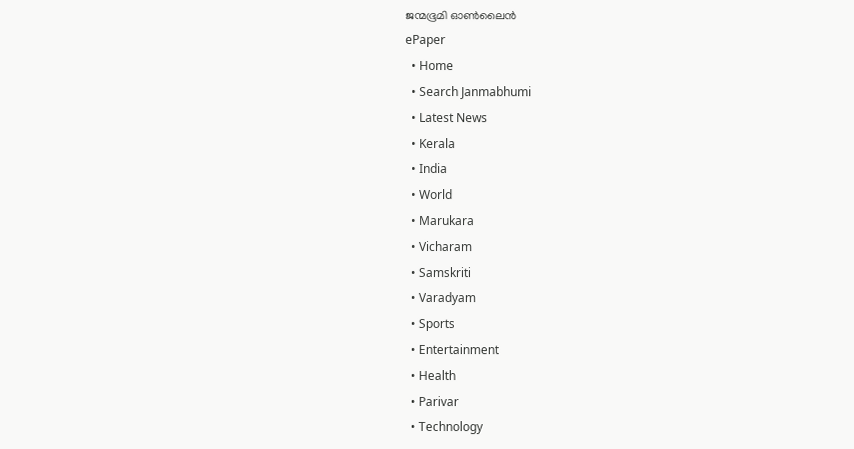ജന്മഭൂമി ഓണ്‍ലൈന്‍
ePaper
  • Home
  • Search Janmabhumi
  • Latest News
  • Kerala
  • India
  • World
  • Marukara
  • Vicharam
  • Samskriti
  • Varadyam
  • Sports
  • Entertainment
  • Health
  • Parivar
  • Technology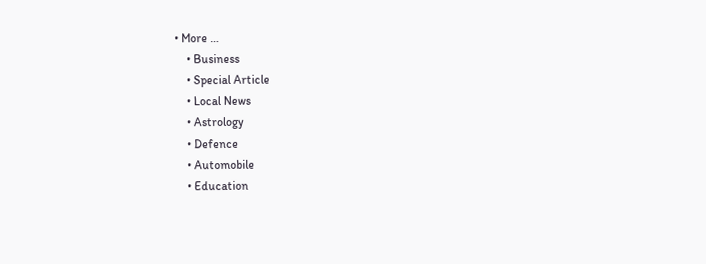• More …
    • Business
    • Special Article
    • Local News
    • Astrology
    • Defence
    • Automobile
    • Education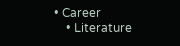• Career
    • Literature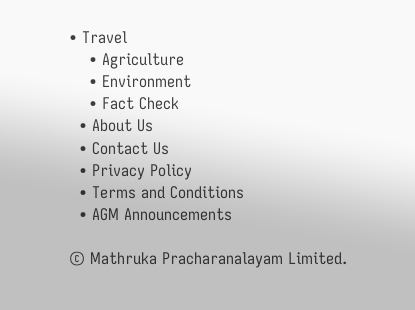• Travel
    • Agriculture
    • Environment
    • Fact Check
  • About Us
  • Contact Us
  • Privacy Policy
  • Terms and Conditions
  • AGM Announcements

© Mathruka Pracharanalayam Limited.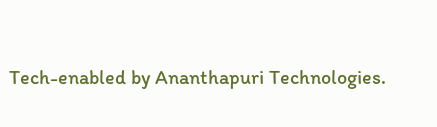Tech-enabled by Ananthapuri Technologies.